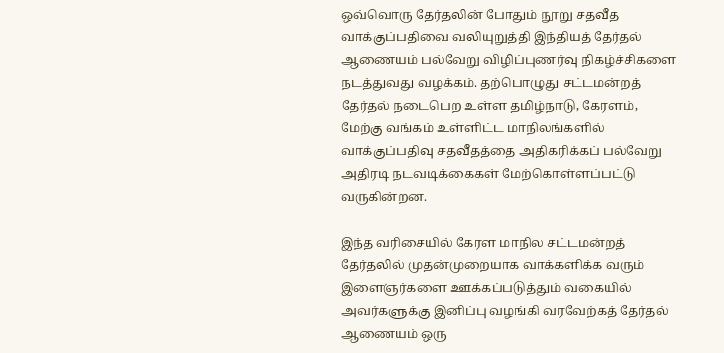ஒவ்வொரு தேர்தலின் போதும் நூறு சதவீத வாக்குப்பதிவை வலியுறுத்தி இந்தியத் தேர்தல் ஆணையம் பல்வேறு விழிப்புணர்வு நிகழ்ச்சிகளை நடத்துவது வழக்கம். தற்பொழுது சட்டமன்றத் தேர்தல் நடைபெற உள்ள தமிழ்நாடு, கேரளம், மேற்கு வங்கம் உள்ளிட்ட மாநிலங்களில் வாக்குப்பதிவு சதவீதத்தை அதிகரிக்கப் பல்வேறு அதிரடி நடவடிக்கைகள் மேற்கொள்ளப்பட்டு வருகின்றன.

இந்த வரிசையில் கேரள மாநில சட்டமன்றத் தேர்தலில் முதன்முறையாக வாக்களிக்க வரும் இளைஞர்களை ஊக்கப்படுத்தும் வகையில் அவர்களுக்கு இனிப்பு வழங்கி வரவேற்கத் தேர்தல் ஆணையம் ஒரு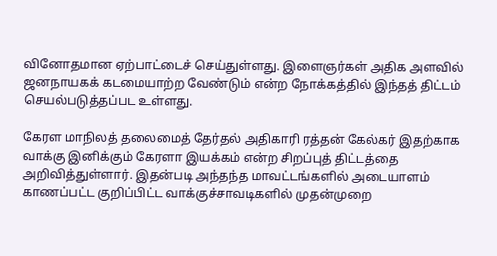வினோதமான ஏற்பாட்டைச் செய்துள்ளது. இளைஞர்கள் அதிக அளவில் ஜனநாயகக் கடமையாற்ற வேண்டும் என்ற நோக்கத்தில் இந்தத் திட்டம் செயல்படுத்தப்பட உள்ளது.

கேரள மாநிலத் தலைமைத் தேர்தல் அதிகாரி ரத்தன் கேல்கர் இதற்காக வாக்கு இனிக்கும் கேரளா இயக்கம் என்ற சிறப்புத் திட்டத்தை அறிவித்துள்ளார். இதன்படி அந்தந்த மாவட்டங்களில் அடையாளம் காணப்பட்ட குறிப்பிட்ட வாக்குச்சாவடிகளில் முதன்முறை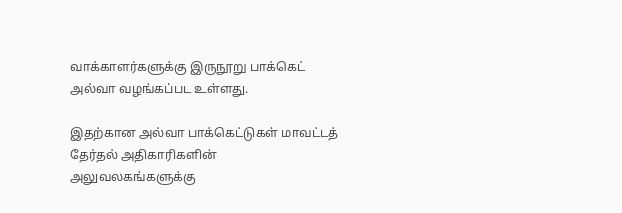வாக்காளர்களுக்கு இருநூறு பாக்கெட் அல்வா வழங்கப்பட உள்ளது.

இதற்கான அல்வா பாக்கெட்டுகள் மாவட்டத் தேர்தல் அதிகாரிகளின் அலுவலகங்களுக்கு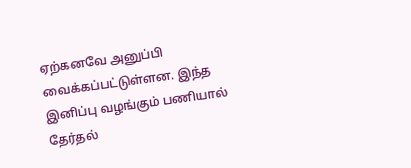ஏற்கனவே அனுப்பி வைக்கப்பட்டுள்ளன. இந்த இனிப்பு வழங்கும் பணியால் தேர்தல்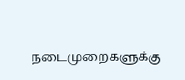நடைமுறைகளுக்கு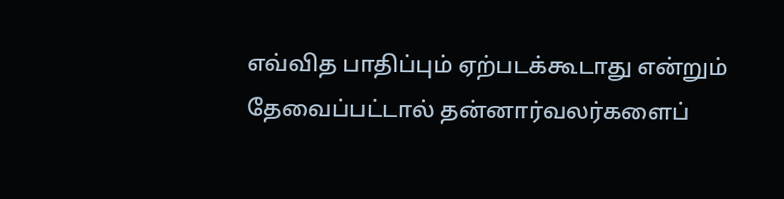எவ்வித பாதிப்பும் ஏற்படக்கூடாது என்றும் தேவைப்பட்டால் தன்னார்வலர்களைப்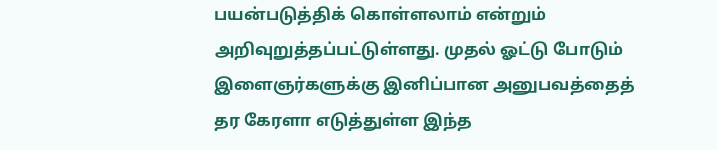பயன்படுத்திக் கொள்ளலாம் என்றும் அறிவுறுத்தப்பட்டுள்ளது. முதல் ஓட்டு போடும் இளைஞர்களுக்கு இனிப்பான அனுபவத்தைத் தர கேரளா எடுத்துள்ள இந்த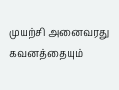முயற்சி அனைவரது கவனத்தையும்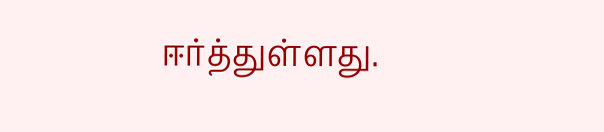ஈர்த்துள்ளது.